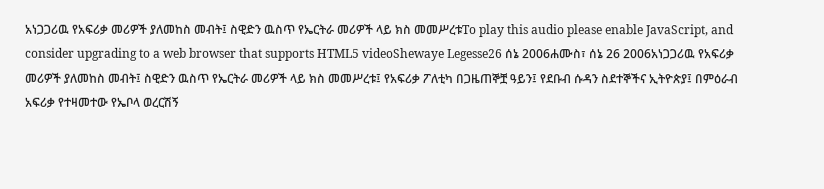አነጋጋሪዉ የአፍሪቃ መሪዎች ያለመከስ መብት፤ ስዊድን ዉስጥ የኤርትራ መሪዎች ላይ ክስ መመሥረቱTo play this audio please enable JavaScript, and consider upgrading to a web browser that supports HTML5 videoShewaye Legesse26 ሰኔ 2006ሐሙስ፣ ሰኔ 26 2006አነጋጋሪዉ የአፍሪቃ መሪዎች ያለመከስ መብት፤ ስዊድን ዉስጥ የኤርትራ መሪዎች ላይ ክስ መመሥረቱ፤ የአፍሪቃ ፖለቲካ በጋዜጠኞቿ ዓይን፤ የደቡብ ሱዳን ስደተኞችና ኢትዮጵያ፤ በምዕራብ አፍሪቃ የተዛመተው የኤቦላ ወረርሽኝ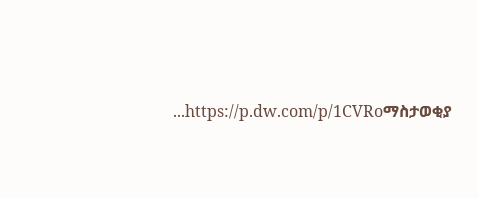...https://p.dw.com/p/1CVRoማስታወቂያ